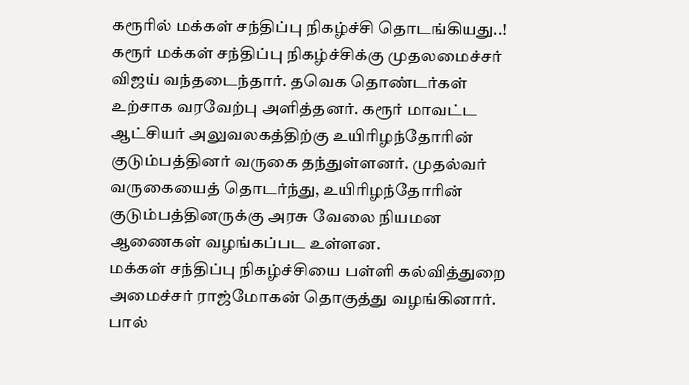கரூரில் மக்கள் சந்திப்பு நிகழ்ச்சி தொடங்கியது..!
கரூர் மக்கள் சந்திப்பு நிகழ்ச்சிக்கு முதலமைச்சர் விஜய் வந்தடைந்தார். தவெக தொண்டர்கள் உற்சாக வரவேற்பு அளித்தனர். கரூர் மாவட்ட ஆட்சியர் அலுவலகத்திற்கு உயிரிழந்தோரின் குடும்பத்தினர் வருகை தந்துள்ளனர். முதல்வர் வருகையைத் தொடர்ந்து, உயிரிழந்தோரின் குடும்பத்தினருக்கு அரசு வேலை நியமன ஆணைகள் வழங்கப்பட உள்ளன.
மக்கள் சந்திப்பு நிகழ்ச்சியை பள்ளி கல்வித்துறை அமைச்சர் ராஜ்மோகன் தொகுத்து வழங்கினார். பால்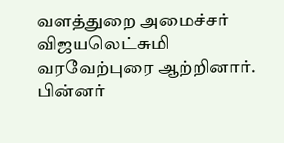வளத்துறை அமைச்சர் விஜயலெட்சுமி வரவேற்புரை ஆற்றினார். பின்னர்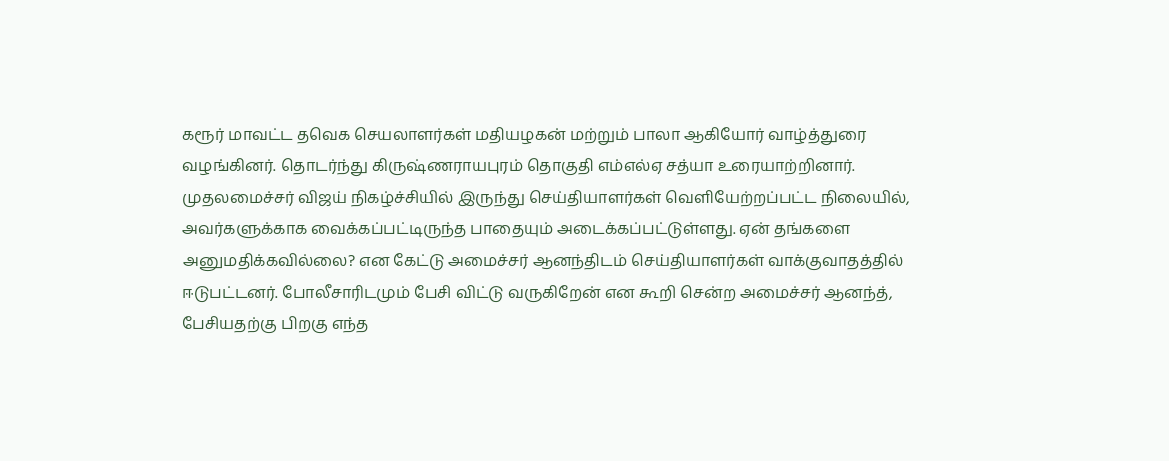கரூர் மாவட்ட தவெக செயலாளர்கள் மதியழகன் மற்றும் பாலா ஆகியோர் வாழ்த்துரை வழங்கினர். தொடர்ந்து கிருஷ்ணராயபுரம் தொகுதி எம்எல்ஏ சத்யா உரையாற்றினார்.
முதலமைச்சர் விஜய் நிகழ்ச்சியில் இருந்து செய்தியாளர்கள் வெளியேற்றப்பட்ட நிலையில், அவர்களுக்காக வைக்கப்பட்டிருந்த பாதையும் அடைக்கப்பட்டுள்ளது. ஏன் தங்களை அனுமதிக்கவில்லை? என கேட்டு அமைச்சர் ஆனந்திடம் செய்தியாளர்கள் வாக்குவாதத்தில் ஈடுபட்டனர். போலீசாரிடமும் பேசி விட்டு வருகிறேன் என கூறி சென்ற அமைச்சர் ஆனந்த், பேசியதற்கு பிறகு எந்த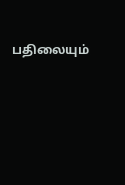பதிலையும்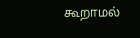கூறாமல்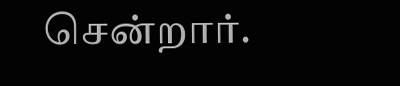சென்றார்.